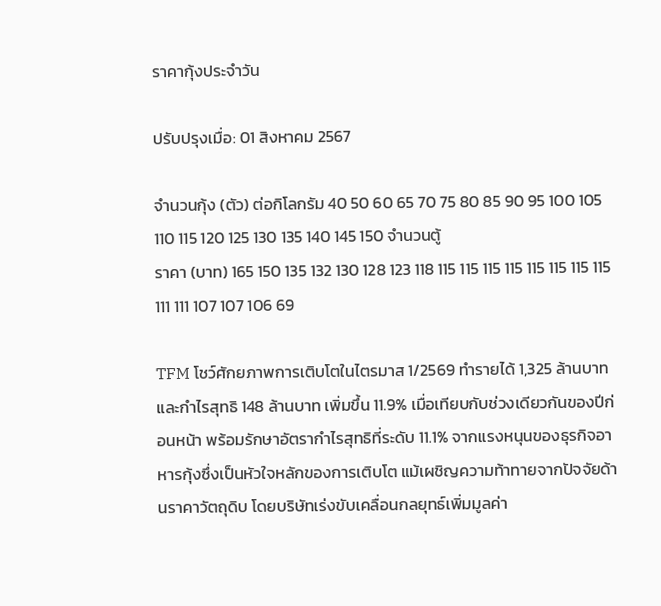ราคากุ้งประจำวัน

ปรับปรุงเมื่อ: 01 สิงหาคม 2567

จำนวนกุ้ง (ตัว) ต่อกิโลกรัม 40 50 60 65 70 75 80 85 90 95 100 105 110 115 120 125 130 135 140 145 150 จำนวนตู้
ราคา (บาท) 165 150 135 132 130 128 123 118 115 115 115 115 115 115 115 115 111 111 107 107 106 69

TFM โชว์ศักยภาพการเติบโตในไตรมาส 1/2569 ทำรายได้ 1,325 ล้านบาท และกำไรสุทธิ 148 ล้านบาท เพิ่มขึ้น 11.9% เมื่อเทียบกับช่วงเดียวกันของปีก่อนหน้า พร้อมรักษาอัตรากำไรสุทธิที่ระดับ 11.1% จากแรงหนุนของธุรกิจอาหารกุ้งซึ่งเป็นหัวใจหลักของการเติบโต แม้เผชิญความท้าทายจากปัจจัยด้านราคาวัตถุดิบ โดยบริษัทเร่งขับเคลื่อนกลยุทธ์เพิ่มมูลค่า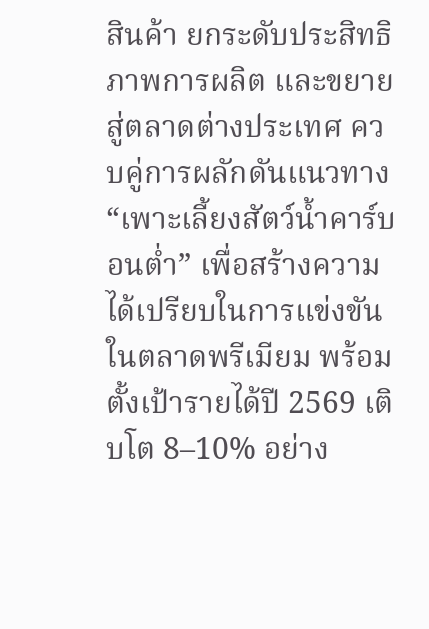สินค้า ยกระดับประสิทธิภาพการผลิต และขยายสู่ตลาดต่างประเทศ ควบคู่การผลักดันแนวทาง “เพาะเลี้ยงสัตว์น้ำคาร์บอนต่ำ” เพื่อสร้างความได้เปรียบในการแข่งขันในตลาดพรีเมียม พร้อมตั้งเป้ารายได้ปี 2569 เติบโต 8–10% อย่าง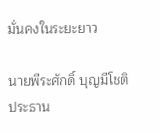มั่นคงในระยะยาว

นายพีระศักดิ์ บุญมีโชติ ประธาน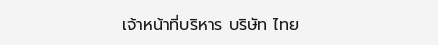เจ้าหน้าที่บริหาร บริษัท ไทย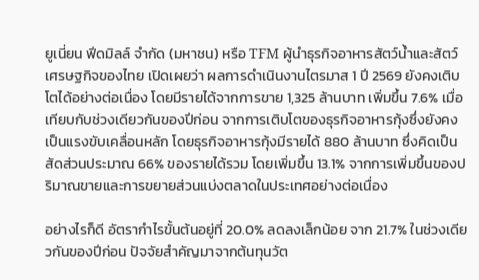ยูเนี่ยน ฟีดมิลล์ จำกัด (มหาชน) หรือ TFM ผู้นำธุรกิจอาหารสัตว์น้ำและสัตว์เศรษฐกิจของไทย เปิดเผยว่า ผลการดำเนินงานไตรมาส 1 ปี 2569 ยังคงเติบโตได้อย่างต่อเนื่อง โดยมีรายได้จากการขาย 1,325 ล้านบาท เพิ่มขึ้น 7.6% เมื่อเทียบกับช่วงเดียวกันของปีก่อน จากการเติบโตของธุรกิจอาหารกุ้งซึ่งยังคงเป็นแรงขับเคลื่อนหลัก โดยธุรกิจอาหารกุ้งมีรายได้ 880 ล้านบาท ซึ่งคิดเป็นสัดส่วนประมาณ 66% ของรายได้รวม โดยเพิ่มขึ้น 13.1% จากการเพิ่มขึ้นของปริมาณขายและการขยายส่วนแบ่งตลาดในประเทศอย่างต่อเนื่อง

อย่างไรก็ดี อัตรากำไรขั้นต้นอยู่ที่ 20.0% ลดลงเล็กน้อย จาก 21.7% ในช่วงเดียวกันของปีก่อน ปัจจัยสำคัญมาจากต้นทุนวัต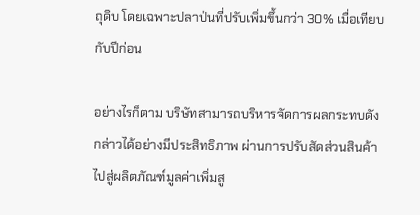ถุดิบ โดยเฉพาะปลาป่นที่ปรับเพิ่มขึ้นกว่า 30% เมื่อเทียบกับปีก่อน

อย่างไรก็ตาม บริษัทสามารถบริหารจัดการผลกระทบดังกล่าวได้อย่างมีประสิทธิภาพ ผ่านการปรับสัดส่วนสินค้าไปสู่ผลิตภัณฑ์มูลค่าเพิ่มสู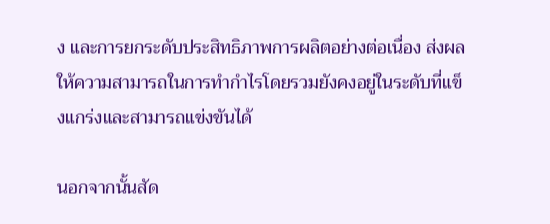ง และการยกระดับประสิทธิภาพการผลิตอย่างต่อเนื่อง ส่งผลให้ความสามารถในการทำกำไรโดยรวมยังคงอยู่ในระดับที่แข็งแกร่งและสามารถแข่งขันได้

นอกจากนั้นสัด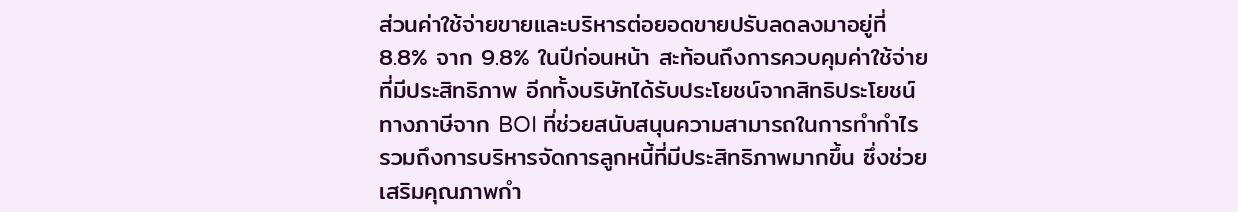ส่วนค่าใช้จ่ายขายและบริหารต่อยอดขายปรับลดลงมาอยู่ที่ 8.8% จาก 9.8% ในปีก่อนหน้า สะท้อนถึงการควบคุมค่าใช้จ่ายที่มีประสิทธิภาพ อีกทั้งบริษัทได้รับประโยชน์จากสิทธิประโยชน์ทางภาษีจาก BOI ที่ช่วยสนับสนุนความสามารถในการทำกำไร รวมถึงการบริหารจัดการลูกหนี้ที่มีประสิทธิภาพมากขึ้น ซึ่งช่วยเสริมคุณภาพกำ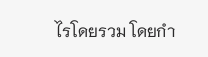ไรโดยรวม โดยกำ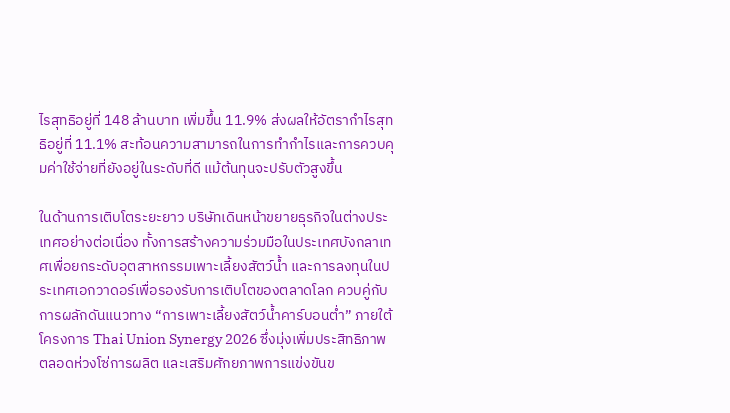ไรสุทธิอยู่ที่ 148 ล้านบาท เพิ่มขึ้น 11.9% ส่งผลให้อัตรากำไรสุทธิอยู่ที่ 11.1% สะท้อนความสามารถในการทำกำไรและการควบคุมค่าใช้จ่ายที่ยังอยู่ในระดับที่ดี แม้ต้นทุนจะปรับตัวสูงขึ้น

ในด้านการเติบโตระยะยาว บริษัทเดินหน้าขยายธุรกิจในต่างประเทศอย่างต่อเนื่อง ทั้งการสร้างความร่วมมือในประเทศบังกลาเทศเพื่อยกระดับอุตสาหกรรมเพาะเลี้ยงสัตว์น้ำ และการลงทุนในประเทศเอกวาดอร์เพื่อรองรับการเติบโตของตลาดโลก ควบคู่กับการผลักดันแนวทาง “การเพาะเลี้ยงสัตว์น้ำคาร์บอนต่ำ” ภายใต้โครงการ Thai Union Synergy 2026 ซึ่งมุ่งเพิ่มประสิทธิภาพตลอดห่วงโซ่การผลิต และเสริมศักยภาพการแข่งขันข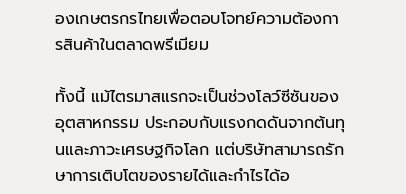องเกษตรกรไทยเพื่อตอบโจทย์ความต้องการสินค้าในตลาดพรีเมียม

ทั้งนี้ แม้ไตรมาสแรกจะเป็นช่วงโลว์ซีซันของอุตสาหกรรม ประกอบกับแรงกดดันจากต้นทุนและภาวะเศรษฐกิจโลก แต่บริษัทสามารถรักษาการเติบโตของรายได้และกำไรได้อ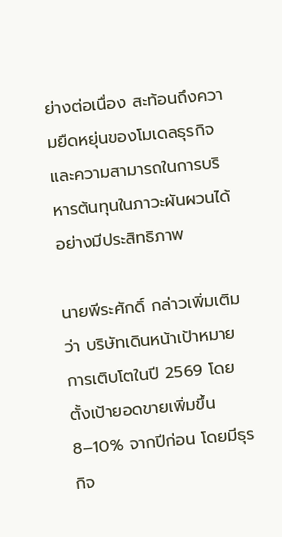ย่างต่อเนื่อง สะท้อนถึงความยืดหยุ่นของโมเดลธุรกิจ และความสามารถในการบริหารต้นทุนในภาวะผันผวนได้อย่างมีประสิทธิภาพ

นายพีระศักดิ์ กล่าวเพิ่มเติมว่า บริษัทเดินหน้าเป้าหมายการเติบโตในปี 2569 โดยตั้งเป้ายอดขายเพิ่มขึ้น 8–10% จากปีก่อน โดยมีธุรกิจ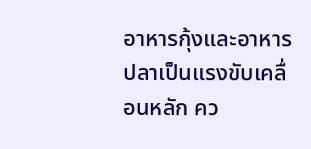อาหารกุ้งและอาหารปลาเป็นแรงขับเคลื่อนหลัก คว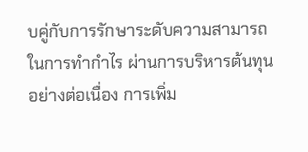บคู่กับการรักษาระดับความสามารถในการทำกำไร ผ่านการบริหารต้นทุนอย่างต่อเนื่อง การเพิ่ม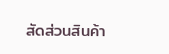สัดส่วนสินค้า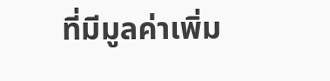ที่มีมูลค่าเพิ่ม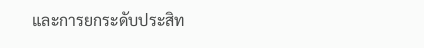และการยกระดับประสิท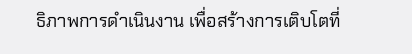ธิภาพการดำเนินงาน เพื่อสร้างการเติบโตที่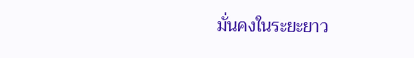มั่นคงในระยะยาว